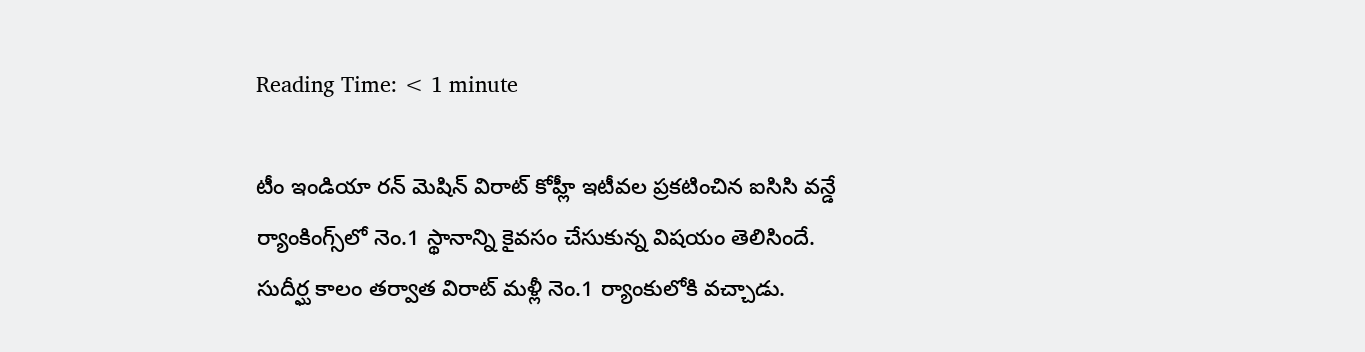Reading Time: < 1 minute

టీం ఇండియా రన్‌ మెషిన్ విరాట్ కోహ్లీ ఇటీవల ప్రకటించిన ఐసిసి వన్డే ర్యాంకింగ్స్‌లో నెం.1 స్థానాన్ని కైవసం చేసుకున్న విషయం తెలిసిందే. సుదీర్ఘ కాలం తర్వాత విరాట్ మళ్లీ నెం.1 ర్యాంకులోకి వచ్చాడు.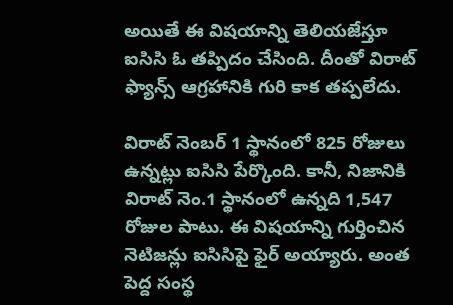అయితే ఈ విషయాన్ని తెలియజేస్తూ ఐసిసి ఓ తప్పిదం చేసింది. దీంతో విరాట్ ఫ్యాన్స్ ఆగ్రహానికి గురి కాక తప్పలేదు.

విరాట్ నెంబర్ 1 స్థానంలో 825 రోజులు ఉన్నట్లు ఐసిసి పేర్కొంది. కానీ, నిజానికి విరాట్ నెం.1 స్థానంలో ఉన్నది 1,547 రోజుల పాటు. ఈ విషయాన్ని గుర్తించిన నెటిజన్లు ఐసిసిపై ఫైర్ అయ్యారు. అంత పెద్ద సంస్థ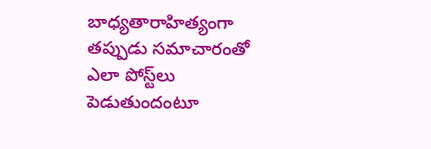బాధ్యతారాహిత్యంగా తప్పుడు సమాచారంతో ఎలా పోస్ట్‌లు పెడుతుందంటూ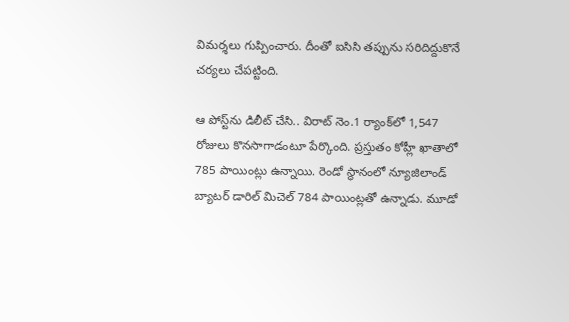విమర్శలు గుప్పించారు. దీంతో ఐసిసి తప్పును సరిదిద్దుకొనే చర్యలు చేపట్టింది.

ఆ పోస్ట్‌ను డిలీట్ చేసి.. విరాట్ నెం.1 ర్యాంక్‌లో 1,547 రోజులు కొనసాగాడంటూ పేర్కొంది. ప్రస్తుతం కోహ్లీ ఖాతాలో 785 పాయింట్లు ఉన్నాయి. రెండో స్థానంలో న్యూజిలాండ్ బ్యాటర్ డారిల్ మిచెల్ 784 పాయింట్లతో ఉన్నాడు. మూడో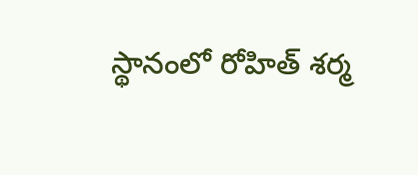స్థానంలో రోహిత్ శర్మ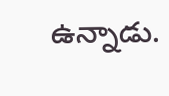ఉన్నాడు.